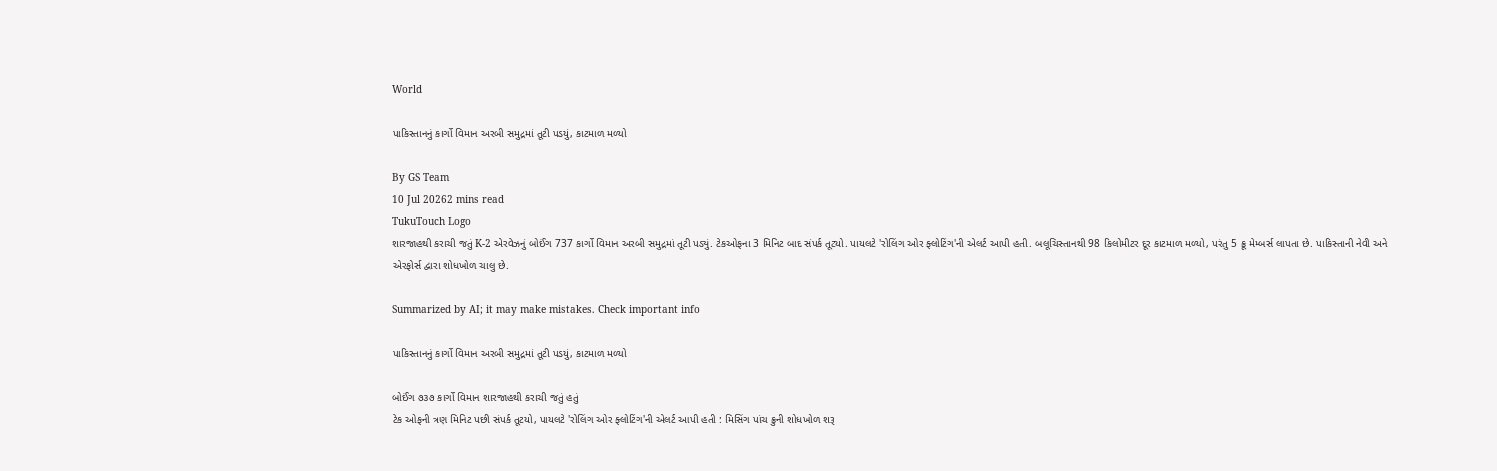World

પાકિસ્તાનનું કાર્ગો વિમાન અરબી સમુદ્રમાં તૂટી પડયું, કાટમાળ મળ્યો

By GS Team
10 Jul 20262 mins read
TukuTouch Logo
શારજાહથી કરાચી જતું K-2 એરવેઝનું બોઈંગ 737 કાર્ગો વિમાન અરબી સમુદ્રમાં તૂટી પડ્યું. ટેકઓફના 3 મિનિટ બાદ સંપર્ક તૂટ્યો. પાયલટે 'રોલિંગ ઓર ફ્લોટિંગ'ની એલર્ટ આપી હતી. બલૂચિસ્તાનથી 98 કિલોમીટર દૂર કાટમાળ મળ્યો, પરંતુ 5 ક્રૂ મેમ્બર્સ લાપતા છે. પાકિસ્તાની નેવી અને એરફોર્સ દ્વારા શોધખોળ ચાલુ છે.

Summarized by AI; it may make mistakes. Check important info

પાકિસ્તાનનું કાર્ગો વિમાન અરબી સમુદ્રમાં તૂટી પડયું, કાટમાળ મળ્યો

બોઈંગ ૭૩૭ કાર્ગો વિમાન શારજાહથી કરાચી જતું હતું
ટેક ઓફની ત્રણ મિનિટ પછી સંપર્ક તૂટયો, પાયલટે 'રોલિંગ ઓર ફ્લોટિંગ'ની એલર્ટ આપી હતી : મિસિંગ પાંચ ક્રુની શોધખોળ શરૂ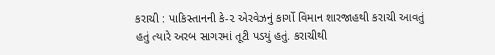કરાચી : પાકિસ્તાનની કે-૨ એરવેઝનું કાર્ગો વિમાન શારજાહથી કરાચી આવતું હતું ત્યારે અરબ સાગરમાં તૂટી પડયું હતું. કરાચીથી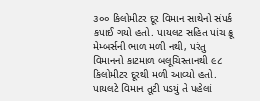૩૦૦ કિલોમીટર દૂર વિમાન સાથેનો સંપર્ક કપાઈ ગયો હતો. પાયલટ સહિત પાંચ ક્રૂ મેમ્બર્સની ભાળ મળી નથી, પરંતુ વિમાનનો કાટમાળ બલૂચિસ્તાનથી ૯૮ કિલોમીટર દૂરથી મળી આવ્યો હતો. પાયલટે વિમાન તૂટી પડયું તે પહેલાં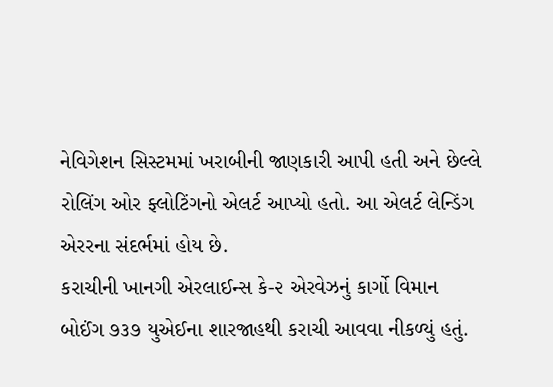નેવિગેશન સિસ્ટમમાં ખરાબીની જાણકારી આપી હતી અને છેલ્લે રોલિંગ ઓર ફ્લોટિંગનો એલર્ટ આપ્યો હતો. આ એલર્ટ લેન્ડિંગ એરરના સંદર્ભમાં હોય છે.
કરાચીની ખાનગી એરલાઈન્સ કે-૨ એરવેઝનું કાર્ગો વિમાન બોઈંગ ૭૩૭ યુએઈના શારજાહથી કરાચી આવવા નીકળ્યું હતું.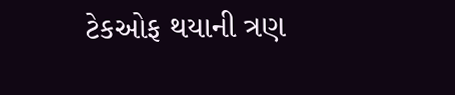ટેકઓફ થયાની ત્રણ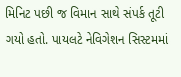મિનિટ પછી જ વિમાન સાથે સંપર્ક તૂટી ગયો હતો. પાયલટે નેવિગેશન સિસ્ટમમાં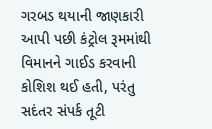ગરબડ થયાની જાણકારી આપી પછી કંટ્રોલ રૂમમાંથી વિમાનને ગાઈડ કરવાની કોશિશ થઈ હતી, પરંતુ સદંતર સંપર્ક તૂટી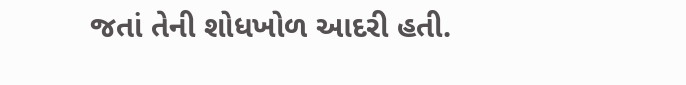જતાં તેની શોધખોળ આદરી હતી.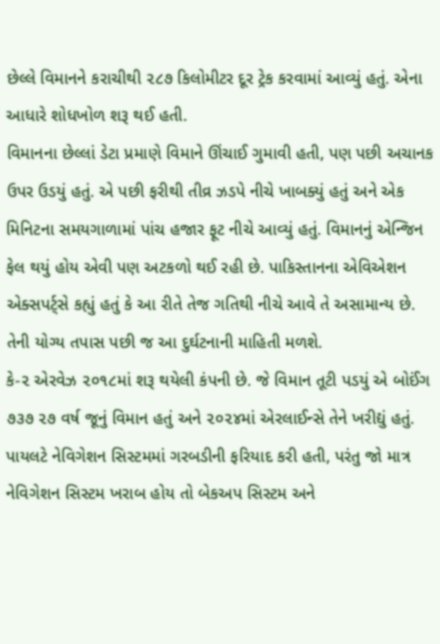છેલ્લે વિમાનને કરાચીથી ૨૮૭ કિલોમીટર દૂર ટ્રેક કરવામાં આવ્યું હતું. એના આધારે શોધખોળ શરૂ થઈ હતી.
વિમાનના છેલ્લાં ડેટા પ્રમાણે વિમાને ઊંચાઈ ગુમાવી હતી, પણ પછી અચાનક ઉપર ઉડયું હતું. એ પછી ફરીથી તીવ્ર ઝડપે નીચે ખાબક્યું હતું અને એક મિનિટના સમયગાળામાં પાંચ હજાર ફૂટ નીચે આવ્યું હતું. વિમાનનું એન્જિન ફેલ થયું હોય એવી પણ અટકળો થઈ રહી છે. પાકિસ્તાનના એવિએશન એક્સપર્ટ્સે કહ્યું હતું કે આ રીતે તેજ ગતિથી નીચે આવે તે અસામાન્ય છે. તેની યોગ્ય તપાસ પછી જ આ દુર્ઘટનાની માહિતી મળશે.
કે-૨ એરવેઝ ૨૦૧૮માં શરૂ થયેલી કંપની છે. જે વિમાન તૂટી પડયું એ બોઈંગ ૭૩૭ ૨૭ વર્ષ જૂનું વિમાન હતું અને ૨૦૨૪માં એરલાઈન્સે તેને ખરીદ્યું હતું. પાયલટે નેવિગેશન સિસ્ટમમાં ગરબડીની ફરિયાદ કરી હતી, પરંતુ જો માત્ર નેવિગેશન સિસ્ટમ ખરાબ હોય તો બેકઅપ સિસ્ટમ અને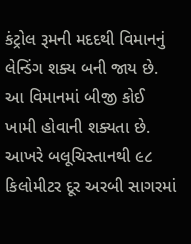કંટ્રોલ રૂમની મદદથી વિમાનનું લેન્ડિંગ શક્ય બની જાય છે. આ વિમાનમાં બીજી કોઈ ખામી હોવાની શક્યતા છે.
આખરે બલૂચિસ્તાનથી ૯૮ કિલોમીટર દૂર અરબી સાગરમાં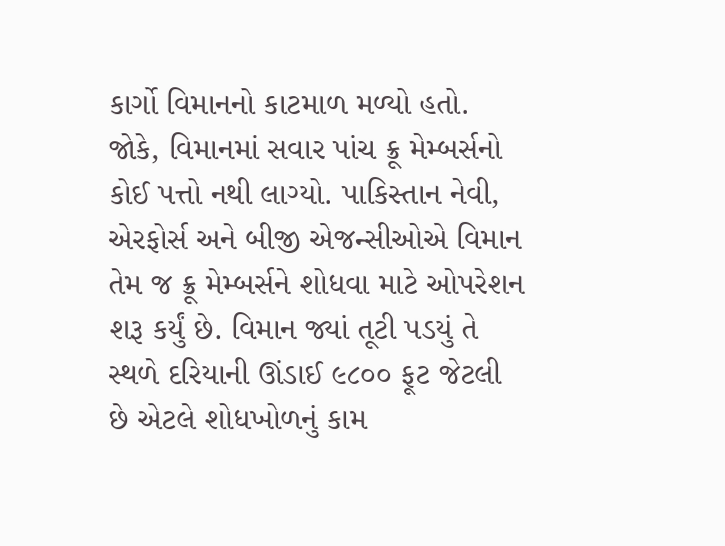કાર્ગો વિમાનનો કાટમાળ મળ્યો હતો. જોકે, વિમાનમાં સવાર પાંચ ક્રૂ મેમ્બર્સનો કોઈ પત્તો નથી લાગ્યો. પાકિસ્તાન નેવી, એરફોર્સ અને બીજી એજન્સીઓએ વિમાન તેમ જ ક્રૂ મેમ્બર્સને શોધવા માટે ઓપરેશન શરૂ કર્યું છે. વિમાન જ્યાં તૂટી પડયું તે સ્થળે દરિયાની ઊંડાઈ ૯૮૦૦ ફૂટ જેટલી છે એટલે શોધખોળનું કામ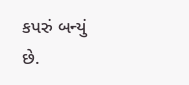કપરું બન્યું છે.